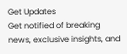Get Updates
Get notified of breaking news, exclusive insights, and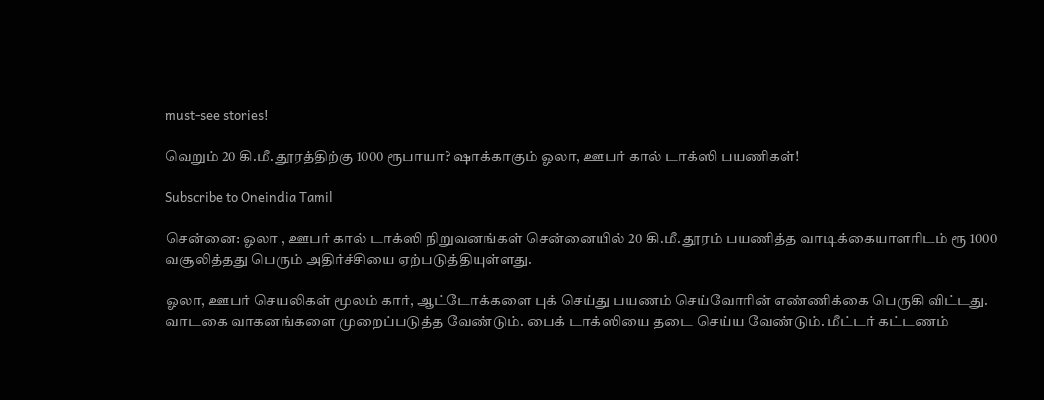must-see stories!

வெறும் 20 கி.மீ. தூரத்திற்கு 1000 ரூபாயா? ஷாக்காகும் ஓலா, ஊபர் கால் டாக்ஸி பயணிகள்!

Subscribe to Oneindia Tamil

சென்னை: ஓலா , ஊபர் கால் டாக்ஸி நிறுவனங்கள் சென்னையில் 20 கி.மீ. தூரம் பயணித்த வாடிக்கையாளரிடம் ரூ 1000 வசூலித்தது பெரும் அதிர்ச்சியை ஏற்படுத்தியுள்ளது.

ஓலா, ஊபர் செயலிகள் மூலம் கார், ஆட்டோக்களை புக் செய்து பயணம் செய்வோரின் எண்ணிக்கை பெருகி விட்டது. வாடகை வாகனங்களை முறைப்படுத்த வேண்டும். பைக் டாக்ஸியை தடை செய்ய வேண்டும். மீட்டர் கட்டணம்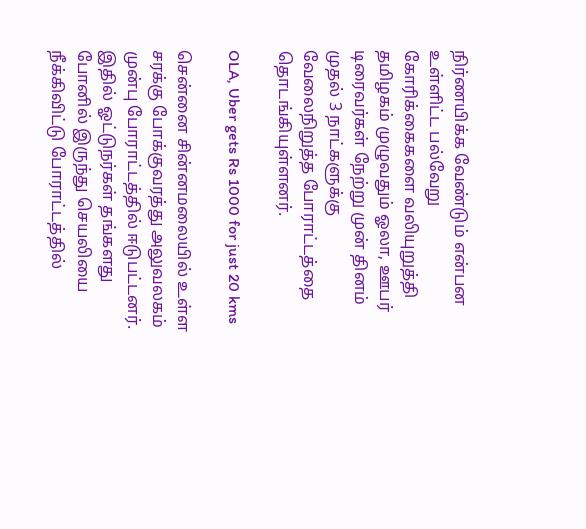நிர்ணயிக்க வேண்டும் என்பன உள்ளிட்ட பல்வேறு கோரிக்கைகளை வலியுறுத்தி தமிழகம் முழுவதும் ஓலா, ஊபர் டிரைவர்கள் நேற்று முன் தினம் முதல் 3 நாட்களுக்கு வேலைநிறுத்த போராட்டத்தை தொடங்கியுள்ளனர்.

OLA, Uber gets Rs 1000 for just 20 kms

சென்னை சின்னமலையில் உள்ள சரக்கு போக்குவரத்து அலுவலகம் முன்பு போராட்டத்தில் ஈடுபட்டனர். இதில் ஓட்டுநர்கள் தங்களது போனில் இருந்து செயலியை நீக்கிவிட்டு போராட்டத்தில்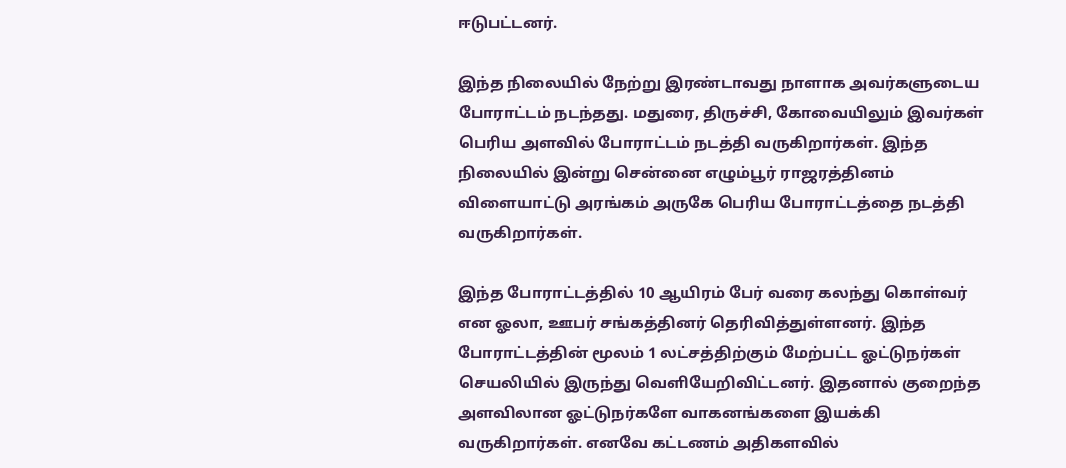ஈடுபட்டனர்.

இந்த நிலையில் நேற்று இரண்டாவது நாளாக அவர்களுடைய போராட்டம் நடந்தது. மதுரை, திருச்சி, கோவையிலும் இவர்கள் பெரிய அளவில் போராட்டம் நடத்தி வருகிறார்கள். இந்த நிலையில் இன்று சென்னை எழும்பூர் ராஜரத்தினம் விளையாட்டு அரங்கம் அருகே பெரிய போராட்டத்தை நடத்தி வருகிறார்கள்.

இந்த போராட்டத்தில் 10 ஆயிரம் பேர் வரை கலந்து கொள்வர் என ஓலா, ஊபர் சங்கத்தினர் தெரிவித்துள்ளனர். இந்த போராட்டத்தின் மூலம் 1 லட்சத்திற்கும் மேற்பட்ட ஓட்டுநர்கள் செயலியில் இருந்து வெளியேறிவிட்டனர். இதனால் குறைந்த அளவிலான ஓட்டுநர்களே வாகனங்களை இயக்கி வருகிறார்கள். எனவே கட்டணம் அதிகளவில்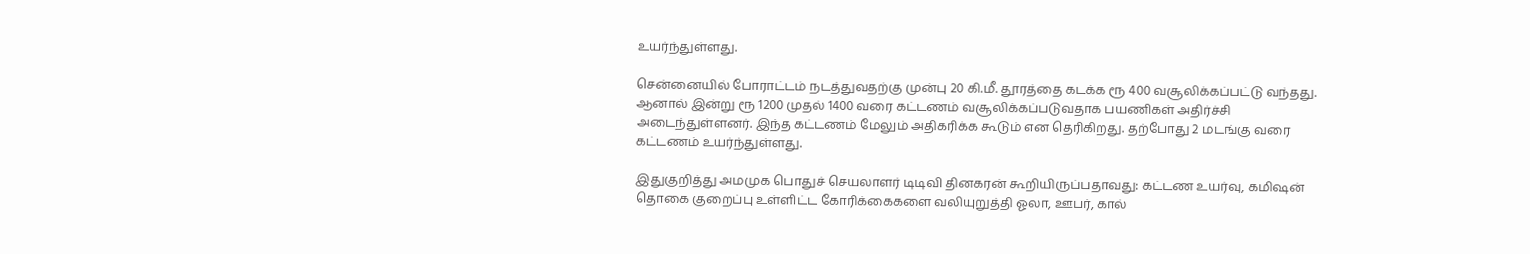உயர்ந்துள்ளது.

சென்னையில் போராட்டம் நடத்துவதற்கு முன்பு 20 கி.மீ. தூரத்தை கடக்க ரூ 400 வசூலிக்கப்பட்டு வந்தது. ஆனால் இன்று ரூ 1200 முதல் 1400 வரை கட்டணம் வசூலிக்கப்படுவதாக பயணிகள் அதிர்ச்சி அடைந்துள்ளனர். இந்த கட்டணம் மேலும் அதிகரிக்க கூடும் என தெரிகிறது. தற்போது 2 மடங்கு வரை கட்டணம் உயர்ந்துள்ளது.

இதுகுறித்து அமமுக பொதுச் செயலாளர் டிடிவி தினகரன் கூறியிருப்பதாவது: கட்டண உயர்வு, கமிஷன் தொகை குறைப்பு உள்ளிட்ட கோரிக்கைகளை வலியுறுத்தி ஓலா, ஊபர், கால்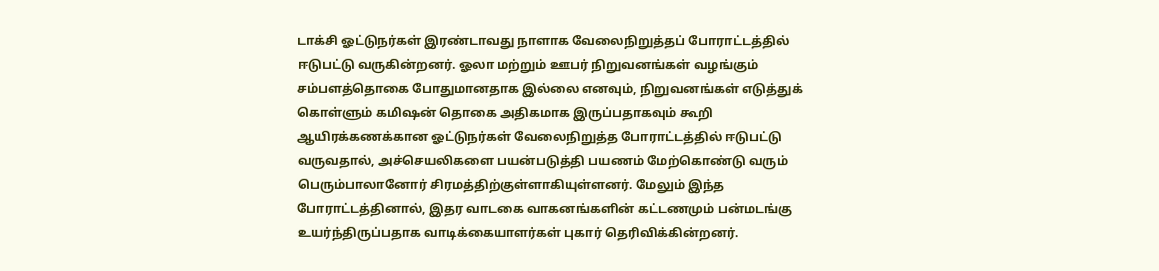டாக்சி ஓட்டுநர்கள் இரண்டாவது நாளாக வேலைநிறுத்தப் போராட்டத்தில் ஈடுபட்டு வருகின்றனர். ஓலா மற்றும் ஊபர் நிறுவனங்கள் வழங்கும் சம்பளத்தொகை போதுமானதாக இல்லை எனவும், நிறுவனங்கள் எடுத்துக் கொள்ளும் கமிஷன் தொகை அதிகமாக இருப்பதாகவும் கூறி ஆயிரக்கணக்கான ஓட்டுநர்கள் வேலைநிறுத்த போராட்டத்தில் ஈடுபட்டு வருவதால், அச்செயலிகளை பயன்படுத்தி பயணம் மேற்கொண்டு வரும் பெரும்பாலானோர் சிரமத்திற்குள்ளாகியுள்ளனர். மேலும் இந்த போராட்டத்தினால், இதர வாடகை வாகனங்களின் கட்டணமும் பன்மடங்கு உயர்ந்திருப்பதாக வாடிக்கையாளர்கள் புகார் தெரிவிக்கின்றனர்.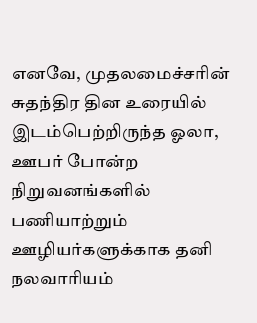எனவே, முதலமைச்சரின் சுதந்திர தின உரையில் இடம்பெற்றிருந்த ஓலா, ஊபர் போன்ற நிறுவனங்களில் பணியாற்றும் ஊழியர்களுக்காக தனி நலவாரியம்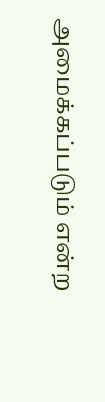அமைக்கப்படும் என்ற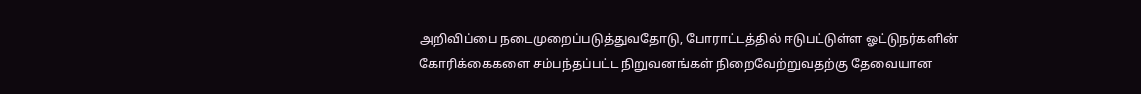அறிவிப்பை நடைமுறைப்படுத்துவதோடு, போராட்டத்தில் ஈடுபட்டுள்ள ஓட்டுநர்களின் கோரிக்கைகளை சம்பந்தப்பட்ட நிறுவனங்கள் நிறைவேற்றுவதற்கு தேவையான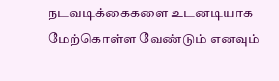நடவடிக்கைகளை உடனடியாக மேற்கொள்ள வேண்டும் எனவும்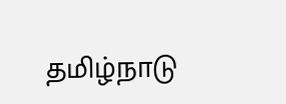தமிழ்நாடு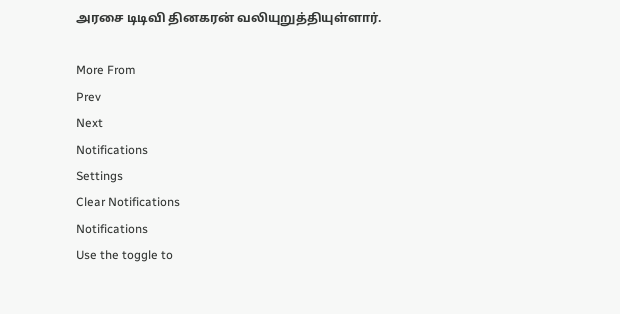அரசை டிடிவி தினகரன் வலியுறுத்தியுள்ளார்.

More From
Prev
Next
Notifications
Settings
Clear Notifications
Notifications
Use the toggle to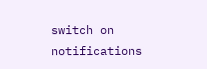switch on notifications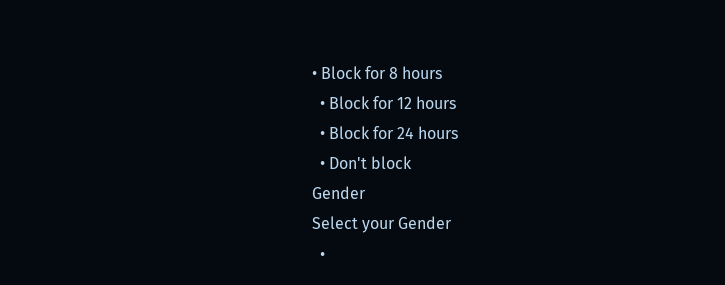• Block for 8 hours
  • Block for 12 hours
  • Block for 24 hours
  • Don't block
Gender
Select your Gender
  •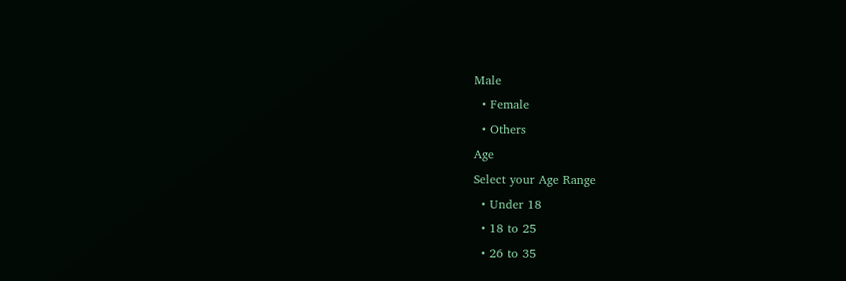Male
  • Female
  • Others
Age
Select your Age Range
  • Under 18
  • 18 to 25
  • 26 to 35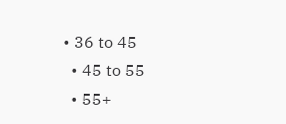• 36 to 45
  • 45 to 55
  • 55+